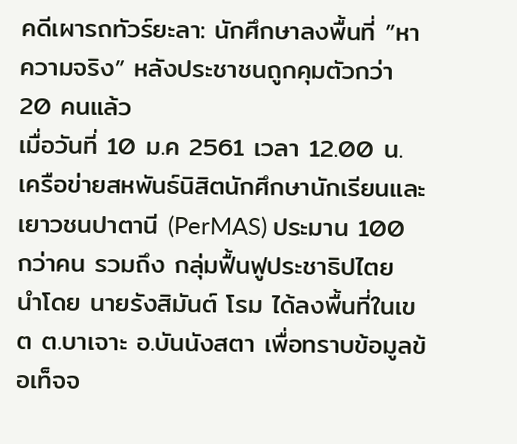คดีเผารถทัวร์ยะลา: นักศึกษาลงพื้นที่ ”หาความจริง” หลังประชาชนถูกคุมตัวกว่า 20 คนแล้ว
เมื่อวันที่ 10 ม.ค 2561 เวลา 12.00 น. เครือข่ายสหพันธ์นิสิตนักศึกษานักเรียนและเยาวชนปาตานี (PerMAS) ประมาน 100 กว่าคน รวมถึง กลุ่มฟื้นฟูประชาธิปไตย นำโดย นายรังสิมันต์ โรม ได้ลงพื้นที่ในเขต ต.บาเจาะ อ.บันนังสตา เพื่อทราบข้อมูลข้อเท็จจ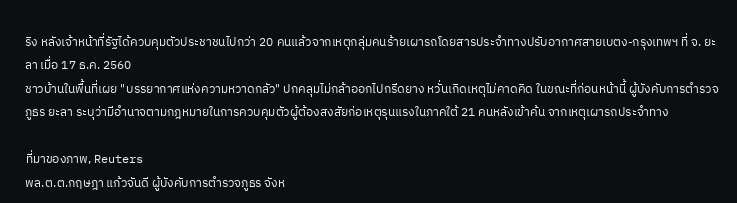ริง หลังเจ้าหน้าที่รัฐได้ควบคุมตัวประชาชนไปกว่า 20 คนแล้วจากเหตุกลุ่มคนร้ายเผารถโดยสารประจำทางปรับอากาศสายเบตง-กรุงเทพฯ ที่ จ. ยะลา เมื่อ 17 ธ.ค. 2560
ชาวบ้านในพื้นที่เผย "บรรยากาศแห่งความหวาดกลัว" ปกคลุมไม่กล้าออกไปกรีดยาง หวั่นเกิดเหตุไม่คาดคิด ในขณะที่ก่อนหน้านี้ ผู้บังคับการตำรวจภูธร ยะลา ระบุว่ามีอำนาจตามกฎหมายในการควบคุมตัวผู้ต้องสงสัยก่อเหตุรุนแรงในภาคใต้ 21 คนหลังเข้าค้น จากเหตุเผารถประจำทาง

ที่มาของภาพ, Reuters
พล.ต.ต.กฤษฎา แก้วจันดี ผู้บังคับการตำรวจภูธร จังห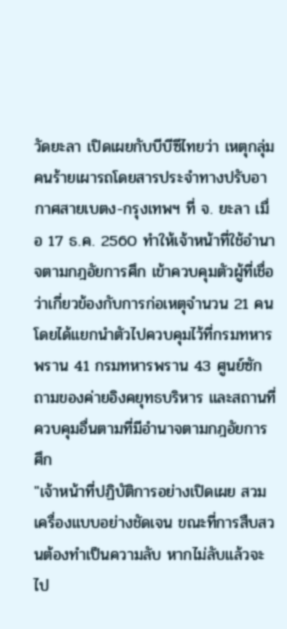วัดยะลา เปิดเผยกับบีบีซีไทยว่า เหตุกลุ่มคนร้ายเผารถโดยสารประจำทางปรับอากาศสายเบตง-กรุงเทพฯ ที่ จ. ยะลา เมื่อ 17 ธ.ค. 2560 ทำให้เจ้าหน้าที่ใช้อำนาจตามกฎอัยการศึก เข้าควบคุมตัวผู้ที่เชื่อว่าเกี่ยวข้องกับการก่อเหตุจำนวน 21 คน โดยได้แยกนำตัวไปควบคุมไว้ที่กรมทหารพราน 41 กรมทหารพราน 43 ศูนย์ซักถามของค่ายอิงคยุทธบริหาร และสถานที่ควบคุมอื่นตามที่มีอำนาจตามกฎอัยการศึก
"เจ้าหน้าที่ปฏิบัติการอย่างเปิดเผย สวมเครื่องแบบอย่างชัดเจน ขณะที่การสืบสวนต้องทำเป็นความลับ หากไม่ลับแล้วจะไป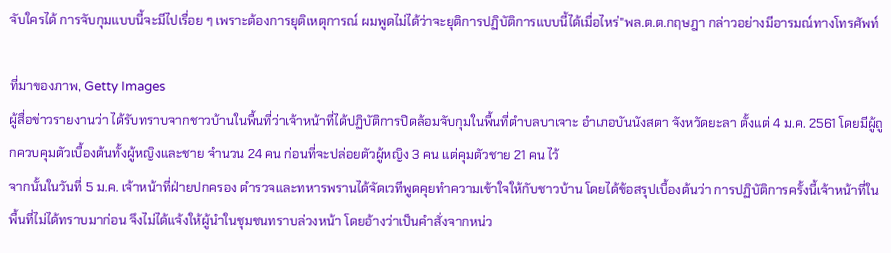จับใครได้ การจับกุมแบบนี้จะมีไปเรื่อย ๆ เพราะต้องการยุติเหตุการณ์ ผมพูดไม่ได้ว่าจะยุติการปฏิบัติการแบบนี้ได้เมื่อไหร่"พล.ต.ต.กฤษฎา กล่าวอย่างมีอารมณ์ทางโทรศัพท์

ที่มาของภาพ, Getty Images
ผู้สื่อข่าวรายงานว่า ได้รับทราบจากชาวบ้านในพื้นที่ว่าเจ้าหน้าที่ได้ปฏิบัติการปิดล้อมจับกุมในพื้นที่ตำบลบาเจาะ อำเภอบันนังสตา จังหวัดยะลา ตั้งแต่ 4 ม.ค. 2561 โดยมีผู้ถูกควบคุมตัวเบื้องต้นทั้งผู้หญิงและชาย จำนวน 24 คน ก่อนที่จะปล่อยตัวผู้หญิง 3 คน แต่คุมตัวชาย 21 คน ไว้
จากนั้นในวันที่ 5 ม.ค. เจ้าหน้าที่ฝ่ายปกครอง ตำรวจและทหารพรานได้จัดเวทีพูดคุยทำความเข้าใจให้กับชาวบ้าน โดยได้ข้อสรุปเบื้องต้นว่า การปฏิบัติการครั้งนี้เจ้าหน้าที่ในพื้นที่ไม่ได้ทราบมาก่อน จึงไม่ได้แจ้งให้ผู้นำในชุมชนทราบล่วงหน้า โดยอ้างว่าเป็นคำสั่งจากหน่ว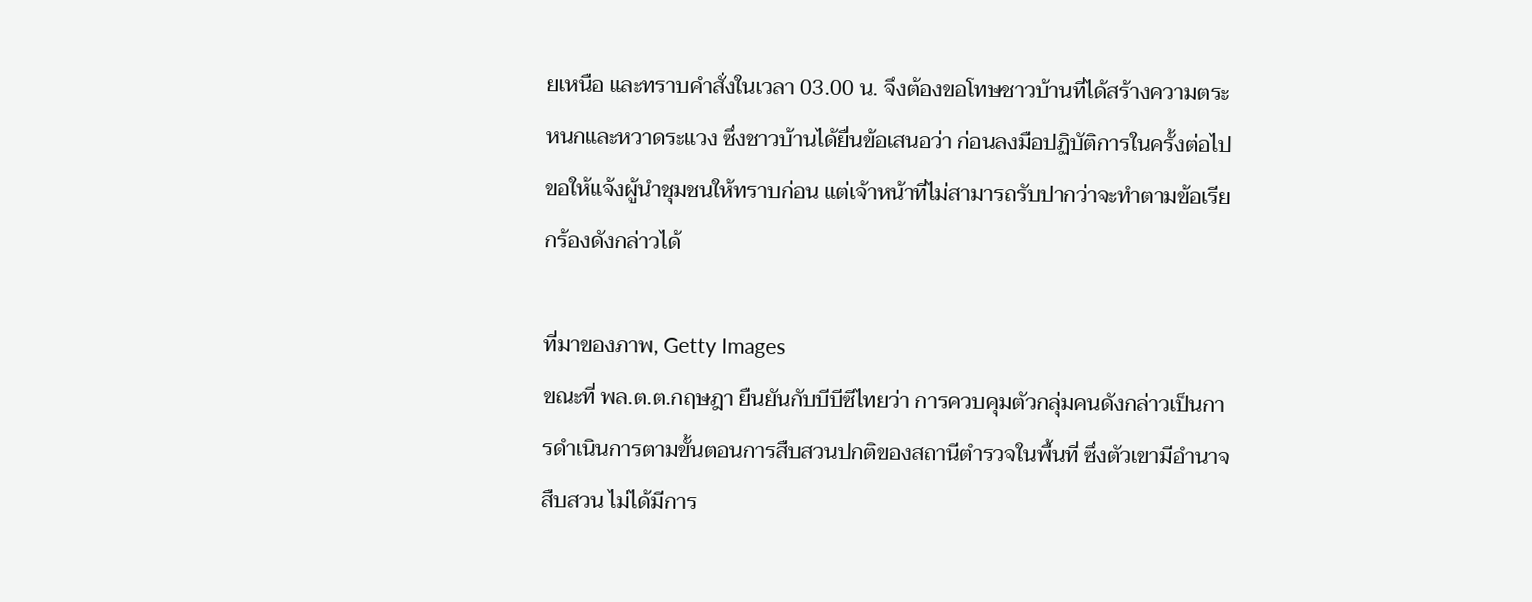ยเหนือ และทราบคำสั่งในเวลา 03.00 น. จึงต้องขอโทษชาวบ้านที่ได้สร้างความตระหนกและหวาดระแวง ซึ่งชาวบ้านได้ยื่นข้อเสนอว่า ก่อนลงมือปฏิบัติการในครั้งต่อไปขอให้แจ้งผู้นำชุมชนให้ทราบก่อน แต่เจ้าหน้าที่ไม่สามารถรับปากว่าจะทำตามข้อเรียกร้องดังกล่าวได้

ที่มาของภาพ, Getty Images
ขณะที่ พล.ต.ต.กฤษฎา ยืนยันกับบีบีซีไทยว่า การควบคุมตัวกลุ่มคนดังกล่าวเป็นการดำเนินการตามขั้นตอนการสืบสวนปกติของสถานีตำรวจในพื้นที่ ซึ่งตัวเขามีอำนาจสืบสวน ไม่ได้มีการ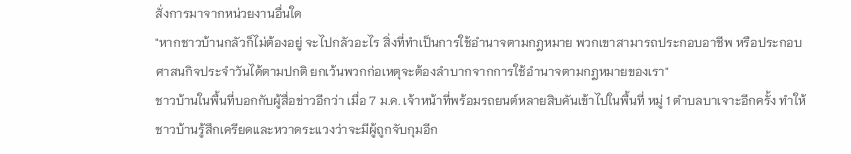สั่งการมาจากหน่วยงานอื่นใด
"หากชาวบ้านกลัวก็ไม่ต้องอยู่ จะไปกลัวอะไร สิ่งที่ทำเป็นการใช้อำนาจตามกฎหมาย พวกเขาสามารถประกอบอาชีพ หรือประกอบ ศาสนกิจประจำวันได้ตามปกติ ยกเว้นพวกก่อเหตุจะต้องลำบากจากการใช้อำนาจตามกฎหมายของเรา"
ชาวบ้านในพื้นที่บอกกับผู้สื่อข่าวอีกว่า เมื่อ 7 ม.ค. เจ้าหน้าที่พร้อมรถยนต์หลายสิบคันเข้าไปในพื้นที่ หมู่ 1 ตำบลบาเจาะอีกครั้ง ทำให้ชาวบ้านรู้สึกเครียดและหวาดระแวงว่าจะมีผู้ถูกจับกุมอีก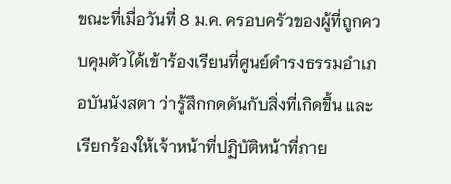ขณะที่เมื่อวันที่ 8 ม.ค. ครอบครัวของผู้ที่ถูกควบคุมตัวได้เข้าร้องเรียนที่ศูนย์ดำรงธรรมอำเภอบันนังสตา ว่ารู้สึกกดดันกับสิ่งที่เกิดขึ้น และเรียกร้องให้เจ้าหน้าที่ปฏิบัติหน้าที่ภาย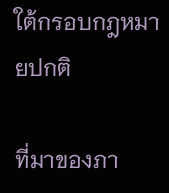ใต้กรอบกฎหมายปกติ

ที่มาของภา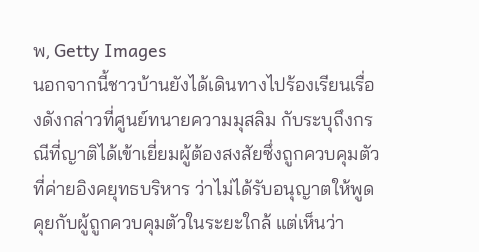พ, Getty Images
นอกจากนี้ชาวบ้านยังได้เดินทางไปร้องเรียนเรื่องดังกล่าวที่ศูนย์ทนายความมุสลิม กับระบุถึงกรณีที่ญาติได้เข้าเยี่ยมผู้ต้องสงสัยซึ่งถูกควบคุมตัวที่ค่ายอิงคยุทธบริหาร ว่าไม่ได้รับอนุญาตให้พูดคุยกับผู้ถูกควบคุมตัวในระยะใกล้ แต่เห็นว่า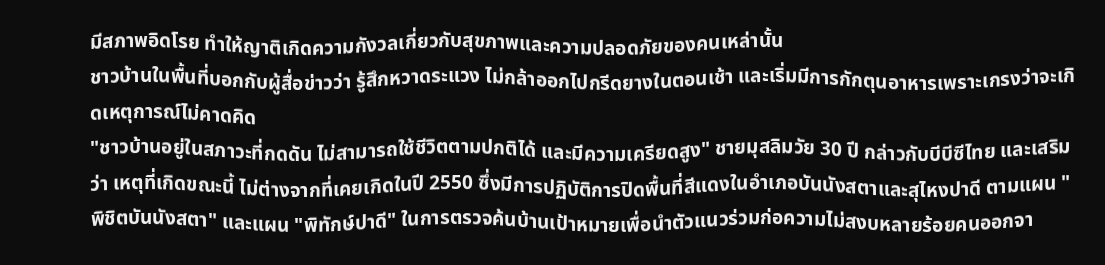มีสภาพอิดโรย ทำให้ญาติเกิดความกังวลเกี่ยวกับสุขภาพและความปลอดภัยของคนเหล่านั้น
ชาวบ้านในพื้นที่บอกกับผู้สื่อข่าวว่า รู้สึกหวาดระแวง ไม่กล้าออกไปกรีดยางในตอนเช้า และเริ่มมีการกักตุนอาหารเพราะเกรงว่าจะเกิดเหตุการณ์ไม่คาดคิด
"ชาวบ้านอยู่ในสภาวะที่กดดัน ไม่สามารถใช้ชีวิตตามปกติได้ และมีความเครียดสูง" ชายมุสลิมวัย 30 ปี กล่าวกับบีบีซีไทย และเสริมว่า เหตุที่เกิดขณะนี้ ไม่ต่างจากที่เคยเกิดในปี 2550 ซึ่งมีการปฏิบัติการปิดพื้นที่สีแดงในอำเภอบันนังสตาและสุไหงปาดี ตามแผน "พิชิตบันนังสตา" และแผน "พิทักษ์ปาดี" ในการตรวจค้นบ้านเป้าหมายเพื่อนำตัวแนวร่วมก่อความไม่สงบหลายร้อยคนออกจา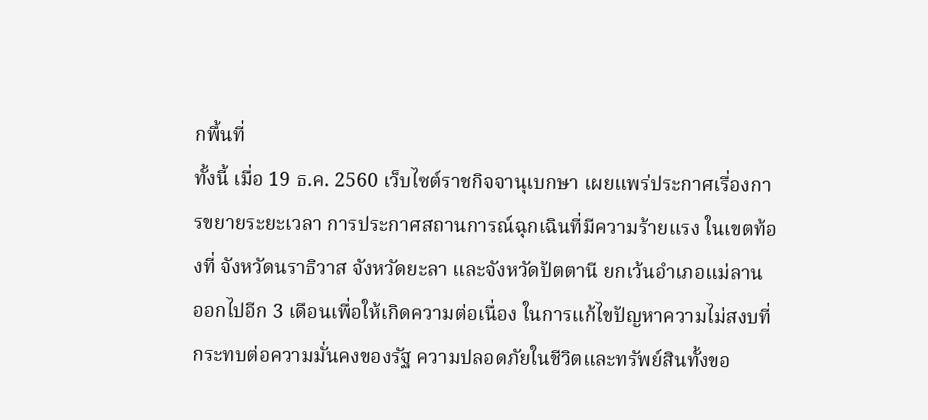กพื้นที่
ทั้งนี้ เมื่อ 19 ธ.ค. 2560 เว็บไซต์ราชกิจจานุเบกษา เผยแพร่ประกาศเรื่องการขยายระยะเวลา การประกาศสถานการณ์ฉุกเฉินที่มีความร้ายแรง ในเขตท้องที่ จังหวัดนราธิวาส จังหวัดยะลา และจังหวัดปัตตานี ยกเว้นอําเภอแม่ลาน ออกไปอีก 3 เดือนเพื่อให้เกิดความต่อเนื่อง ในการแก้ไขปัญหาความไม่สงบที่กระทบต่อความมั่นคงของรัฐ ความปลอดภัยในชีวิตและทรัพย์สินทั้งขอ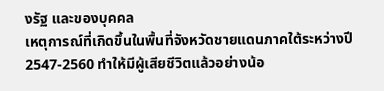งรัฐ และของบุคคล
เหตุการณ์ที่เกิดขึ้นในพื้นที่จังหวัดชายแดนภาคใต้ระหว่างปี 2547-2560 ทำให้มีผู้เสียชีวิตแล้วอย่างน้อ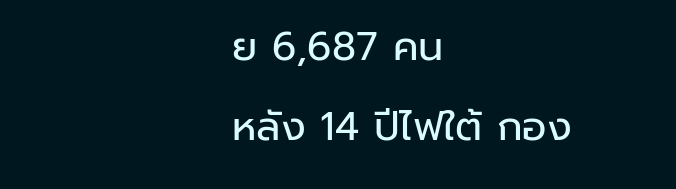ย 6,687 คน
หลัง 14 ปีไฟใต้ กอง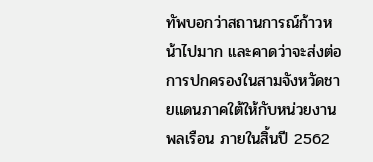ทัพบอกว่าสถานการณ์ก้าวหน้าไปมาก และคาดว่าจะส่งต่อการปกครองในสามจังหวัดชายแดนภาคใต้ให้กับหน่วยงานพลเรือน ภายในสิ้นปี 2562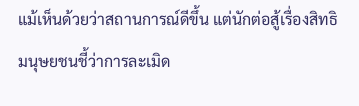แม้เห็นด้วยว่าสถานการณ์ดีขึ้น แต่นักต่อสู้เรื่องสิทธิมนุษยชนชี้ว่าการละเมิด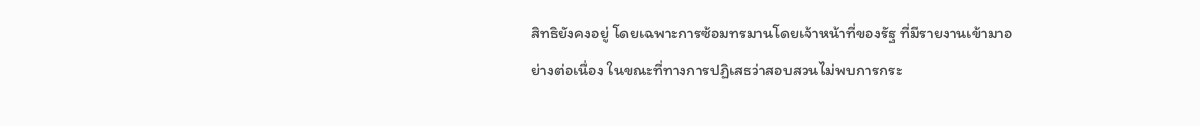สิทธิยังคงอยู่ โดยเฉพาะการซ้อมทรมานโดยเจ้าหน้าที่ของรัฐ ที่มีรายงานเข้ามาอย่างต่อเนื่อง ในขณะที่ทางการปฏิเสธว่าสอบสวนไม่พบการกระ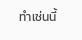ทำเช่นนี้